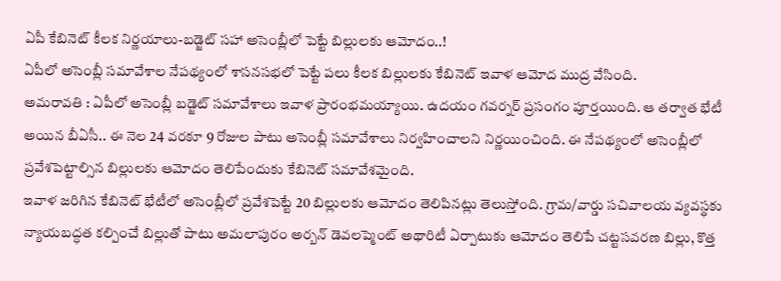ఏపీ కేబినెట్ కీలక నిర్ణయాలు-బడ్జెట్ సహా అసెంబ్లీలో పెట్టే బిల్లులకు ఆమోదం..!
ఏపీలో అసెంబ్లీ సమావేశాల నేపథ్యంలో శాసనసభలో పెట్టే పలు కీలక బిల్లులకు కేబినెట్ ఇవాళ ఆమోద ముద్ర వేసింది.
అమరావతి : ఏపీలో అసెంబ్లీ బడ్జెట్ సమావేశాలు ఇవాళ ప్రారంభమయ్యాయి. ఉదయం గవర్నర్ ప్రసంగం పూర్తయింది. ఆ తర్వాత భేటీ అయిన బీఏసీ.. ఈ నెల 24 వరకూ 9 రోజుల పాటు అసెంబ్లీ సమావేశాలు నిర్వహించాలని నిర్ణయించింది. ఈ నేపథ్యంలో అసెంబ్లీలో ప్రవేశపెట్టాల్సిన బిల్లులకు ఆమోదం తెలిపేందుకు కేబినెట్ సమావేశమైంది.
ఇవాళ జరిగిన కేబినెట్ భేటీలో అసెంబ్లీలో ప్రవేశపెట్టే 20 బిల్లులకు ఆమోదం తెలిపినట్లు తెలుస్తోంది. గ్రామ/వార్డు సచివాలయ వ్యవస్థకు న్యాయబద్ధత కల్పించే బిల్లుతో పాటు అమలాపురం అర్బన్ డెవలప్మెంట్ అథారిటీ ఏర్పాటుకు ఆమోదం తెలిపే చట్టసవరణ బిల్లు, కొత్త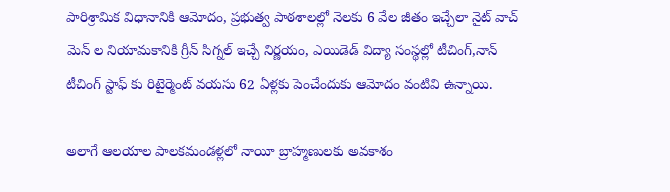పారిశ్రామిక విధానానికి ఆమోదం, ప్రభుత్వ పాఠశాలల్లో నెలకు 6 వేల జీతం ఇచ్చేలా నైట్ వాచ్ మెన్ ల నియామకానికి గ్రీన్ సిగ్నల్ ఇచ్చే నిర్ణయం, ఎయిడెడ్ విద్యా సంస్థల్లో టీచింగ్,నాన్ టీచింగ్ స్టాఫ్ కు రిటైర్మెంట్ వయసు 62 ఏళ్లకు పెంచేందుకు ఆమోదం వంటివి ఉన్నాయి.

అలాగే ఆలయాల పాలకమండళ్లలో నాయీ బ్రాహ్మణులకు అవకాశం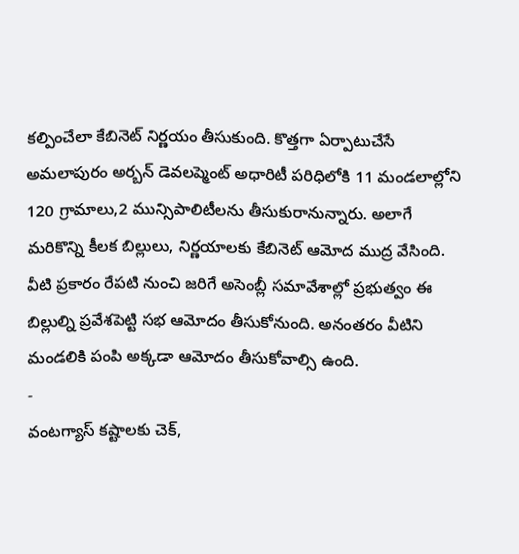కల్పించేలా కేబినెట్ నిర్ణయం తీసుకుంది. కొత్తగా ఏర్పాటుచేసే అమలాపురం అర్బన్ డెవలప్మెంట్ అధారిటీ పరిధిలోకి 11 మండలాల్లోని 120 గ్రామాలు,2 మున్సిపాలిటీలను తీసుకురానున్నారు. అలాగే మరికొన్ని కీలక బిల్లులు, నిర్ణయాలకు కేబినెట్ ఆమోద ముద్ర వేసింది. వీటి ప్రకారం రేపటి నుంచి జరిగే అసెంబ్లీ సమావేశాల్లో ప్రభుత్వం ఈ బిల్లుల్ని ప్రవేశపెట్టి సభ ఆమోదం తీసుకోనుంది. అనంతరం వీటిని మండలికి పంపి అక్కడా ఆమోదం తీసుకోవాల్సి ఉంది.
-
వంటగ్యాస్ కష్టాలకు చెక్,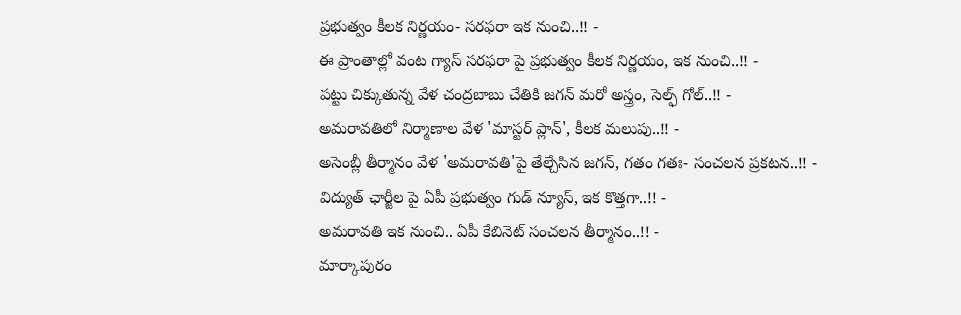ప్రభుత్వం కీలక నిర్ణయం- సరఫరా ఇక నుంచి..!! -
ఈ ప్రాంతాల్లో వంట గ్యాస్ సరఫరా పై ప్రభుత్వం కీలక నిర్ణయం, ఇక నుంచి..!! -
పట్టు చిక్కుతున్న వేళ చంద్రబాబు చేతికి జగన్ మరో అస్త్రం, సెల్ఫ్ గోల్..!! -
అమరావతిలో నిర్మాణాల వేళ 'మాస్టర్ ప్లాన్', కీలక మలుపు..!! -
అసెంబ్లీ తీర్మానం వేళ 'అమరావతి'పై తేల్చేసిన జగన్, గతం గతః- సంచలన ప్రకటన..!! -
విద్యుత్ ఛార్జీల పై ఏపీ ప్రభుత్వం గుడ్ న్యూస్, ఇక కొత్తగా..!! -
అమరావతి ఇక నుంచి.. ఏపీ కేబినెట్ సంచలన తీర్మానం..!! -
మార్కాపురం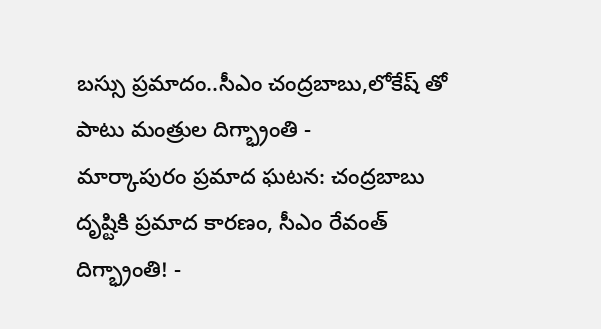బస్సు ప్రమాదం..సీఎం చంద్రబాబు,లోకేష్ తో పాటు మంత్రుల దిగ్భ్రాంతి -
మార్కాపురం ప్రమాద ఘటన: చంద్రబాబు దృష్టికి ప్రమాద కారణం, సీఎం రేవంత్ దిగ్భ్రాంతి! -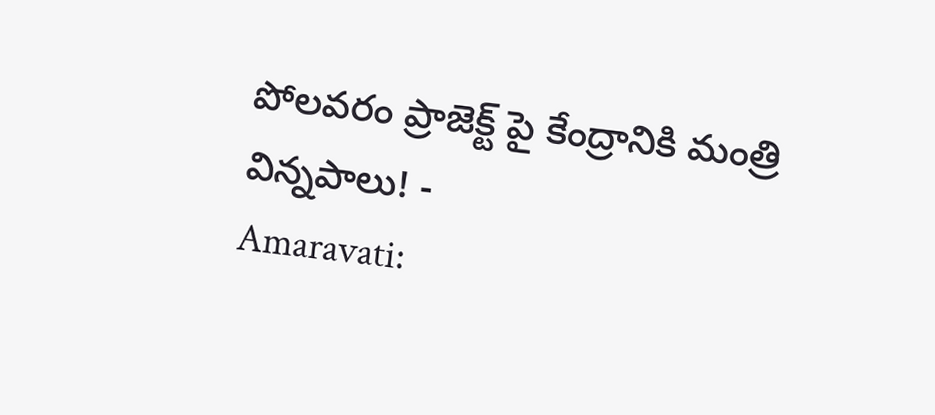పోలవరం ప్రాజెక్ట్ పై కేంద్రానికి మంత్రి విన్నపాలు! -
Amaravati: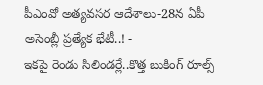పీఎంవో అత్యవసర ఆదేశాలు-28న ఏపీ అసెంబ్లీ ప్రత్యేక భేటీ..! -
ఇకపై రెండు సిలిండర్లే..కొత్త బుకింగ్ రూల్స్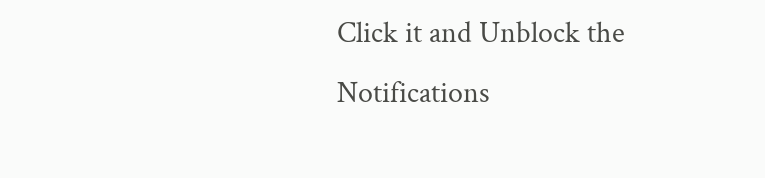Click it and Unblock the Notifications